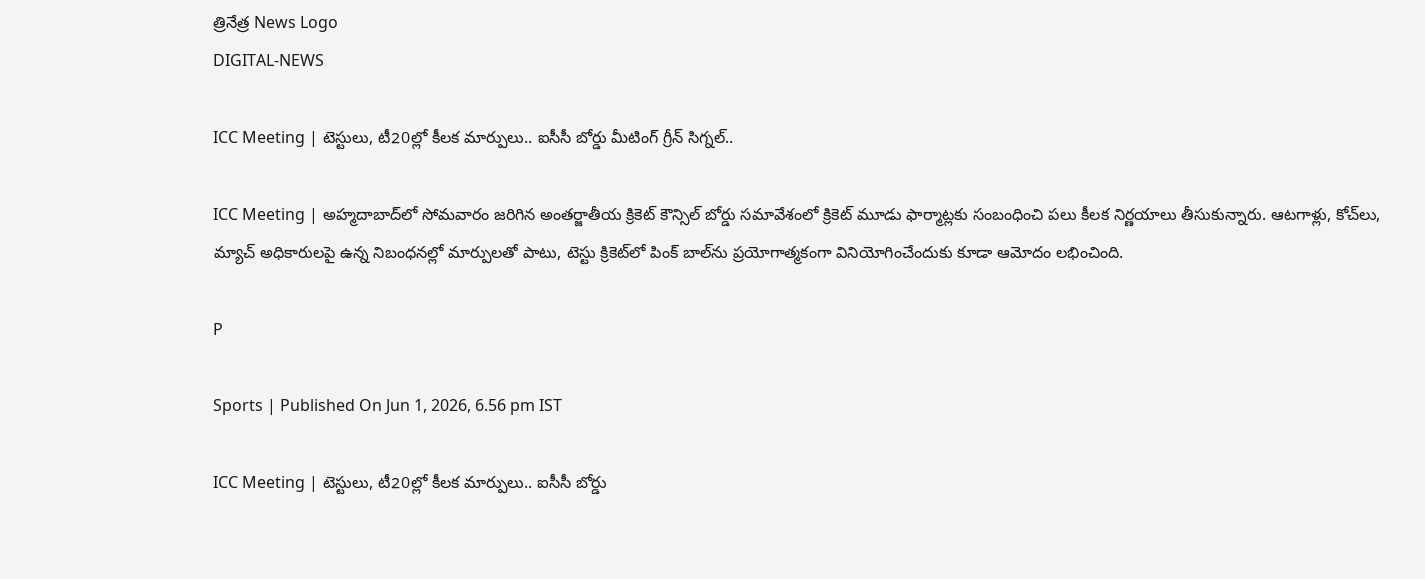త్రినేత్ర News Logo
DIGITAL-NEWS

ICC Meeting | టెస్టులు, టీ20ల్లో కీల‌క మార్పులు.. ఐసీసీ బోర్డు మీటింగ్ గ్రీన్ సిగ్న‌ల్‌..

ICC Meeting | అహ్మదాబాద్‌లో సోమవారం జరిగిన అంతర్జాతీయ క్రికెట్ కౌన్సిల్ బోర్డు సమావేశంలో క్రికెట్ మూడు ఫార్మాట్లకు సంబంధించి పలు కీలక నిర్ణయాలు తీసుకున్నారు. ఆటగాళ్లు, కోచ్‌లు, మ్యాచ్ అధికారులపై ఉన్న నిబంధనల్లో మార్పులతో పాటు, టెస్టు క్రికెట్‌లో పింక్ బాల్‌ను ప్రయోగాత్మకంగా వినియోగించేందుకు కూడా ఆమోదం లభించింది.

P

Sports | Published On Jun 1, 2026, 6.56 pm IST

ICC Meeting | టెస్టులు, టీ20ల్లో కీల‌క మార్పులు.. ఐసీసీ బోర్డు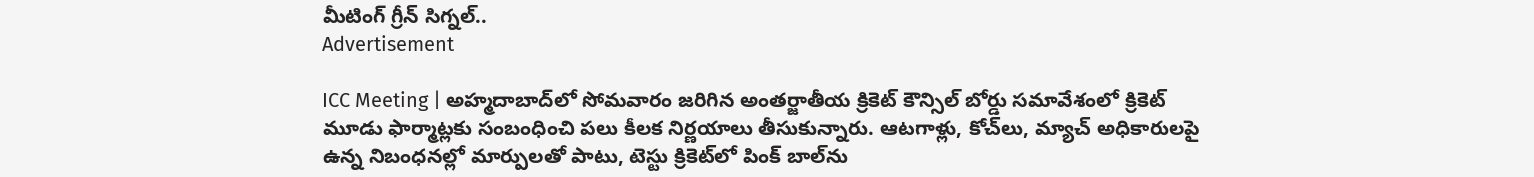మీటింగ్ గ్రీన్ సిగ్న‌ల్‌..
Advertisement

ICC Meeting | అహ్మదాబాద్‌లో సోమవారం జరిగిన అంతర్జాతీయ క్రికెట్ కౌన్సిల్ బోర్డు సమావేశంలో క్రికెట్ మూడు ఫార్మాట్లకు సంబంధించి పలు కీలక నిర్ణయాలు తీసుకున్నారు. ఆటగాళ్లు, కోచ్‌లు, మ్యాచ్ అధికారులపై ఉన్న నిబంధనల్లో మార్పులతో పాటు, టెస్టు క్రికెట్‌లో పింక్ బాల్‌ను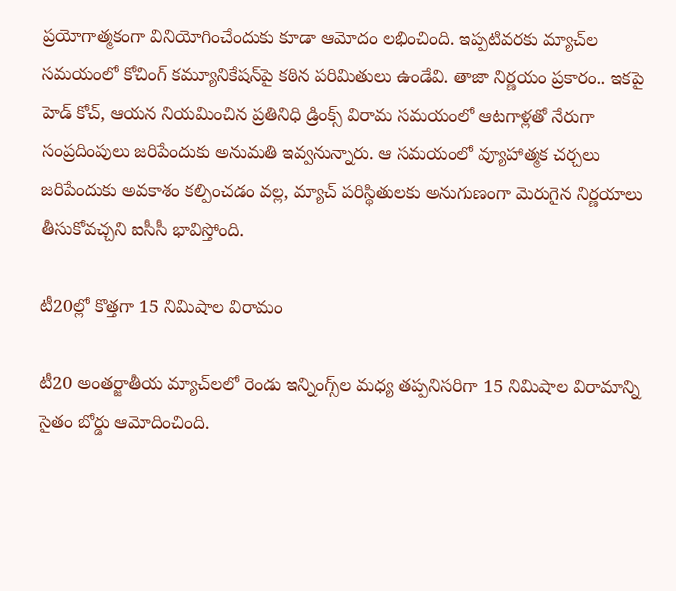ప్రయోగాత్మకంగా వినియోగించేందుకు కూడా ఆమోదం లభించింది. ఇప్పటివరకు మ్యాచ్‌ల సమయంలో కోచింగ్ కమ్యూనికేషన్‌పై కఠిన పరిమితులు ఉండేవి. తాజా నిర్ణయం ప్రకారం.. ఇకపై హెడ్ కోచ్, ఆయన నియమించిన ప్రతినిధి డ్రింక్స్ విరామ సమయంలో ఆటగాళ్లతో నేరుగా సంప్ర‌దింపులు జ‌రిపేందుకు అనుమ‌తి ఇవ్వ‌నున్నారు. ఆ సమయంలో వ్యూహాత్మక చర్చలు జరిపేందుకు అవకాశం కల్పించడం వల్ల, మ్యాచ్ పరిస్థితులకు అనుగుణంగా మెరుగైన నిర్ణయాలు తీసుకోవచ్చని ఐసీసీ భావిస్తోంది.

టీ20ల్లో కొత్తగా 15 నిమిషాల విరామం

టీ20 అంతర్జాతీయ మ్యాచ్‌లలో రెండు ఇన్నింగ్స్‌ల మధ్య తప్పనిసరిగా 15 నిమిషాల విరామాన్ని సైతం బోర్డు ఆమోదించింది.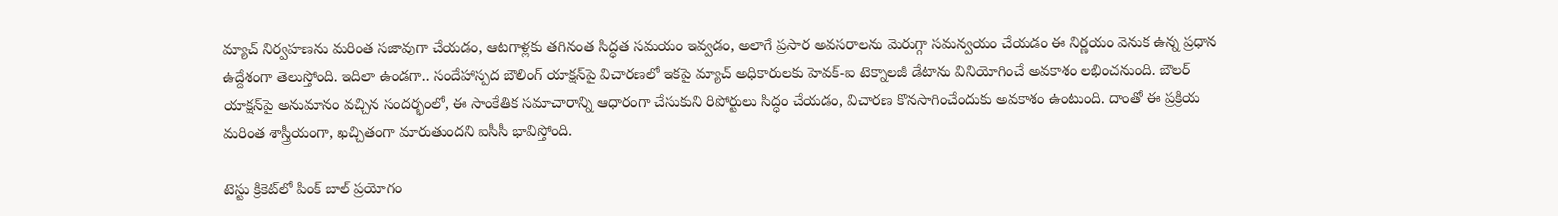మ్యాచ్ నిర్వహణను మరింత సజావుగా చేయడం, ఆటగాళ్లకు తగినంత సిద్ధత సమయం ఇవ్వడం, అలాగే ప్రసార అవసరాలను మెరుగ్గా స‌మ‌న్వ‌యం చేయ‌డం ఈ నిర్ణ‌యం వెనుక ఉన్న ప్ర‌ధాన ఉద్దేశంగా తెలుస్తోంది. ఇదిలా ఉండ‌గా.. సందేహాస్పద బౌలింగ్ యాక్షన్‌పై విచార‌ణ‌లో ఇకపై మ్యాచ్ అధికారులకు హెవక్-ఐ టెక్నాలజీ డేటాను వినియోగించే అవకాశం లభించనుంది. బౌలర్ యాక్షన్‌పై అనుమానం వచ్చిన సందర్భంలో, ఈ సాంకేతిక సమాచారాన్ని ఆధారంగా చేసుకుని రిపోర్టులు సిద్ధం చేయడం, విచారణ కొన‌సాగించేందుకు అవ‌కాశం ఉంటుంది. దాంతో ఈ ప్రక్రియ మరింత శాస్త్రీయంగా, ఖచ్చితంగా మారుతుందని ఐసీసీ భావిస్తోంది.

టెస్టు క్రికెట్‌లో పింక్ బాల్ ప్రయోగం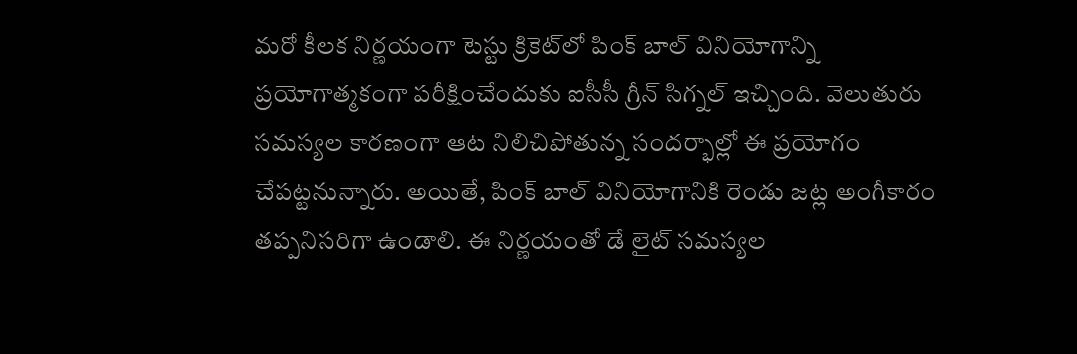మరో కీలక నిర్ణయంగా టెస్టు క్రికెట్‌లో పింక్ బాల్ వినియోగాన్ని ప్రయోగాత్మకంగా పరీక్షించేందుకు ఐసీసీ గ్రీన్ సిగ్నల్ ఇచ్చింది. వెలుతురు సమస్యల కారణంగా ఆట నిలిచిపోతున్న సందర్భాల్లో ఈ ప్రయోగం చేపట్టనున్నారు. అయితే, పింక్ బాల్ వినియోగానికి రెండు జట్ల అంగీకారం తప్పనిసరిగా ఉండాలి. ఈ నిర్ణ‌యంతో డే లైట్ సమస్యల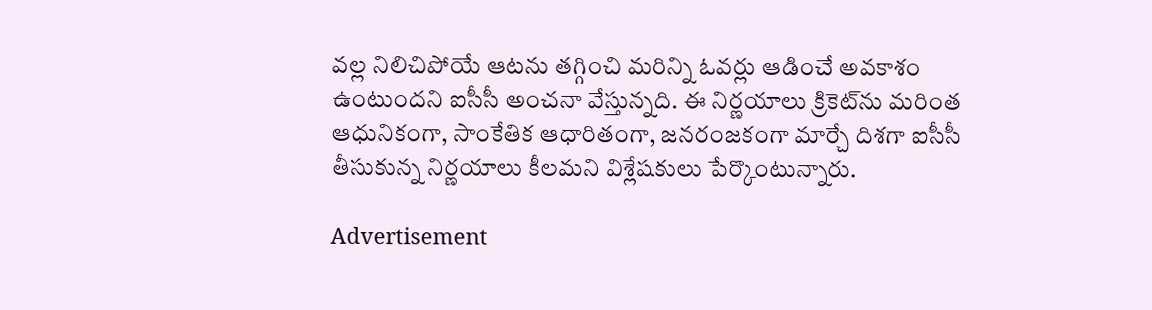వల్ల నిలిచిపోయే ఆటను తగ్గించి మరిన్ని ఓవర్లు ఆడించే అవకాశం ఉంటుందని ఐసీసీ అంచ‌నా వేస్తున్న‌ది. ఈ నిర్ణయాలు క్రికెట్‌ను మరింత ఆధునికంగా, సాంకేతిక ఆధారితంగా, జ‌న‌రంజ‌కంగా మార్చే దిశ‌గా ఐసీసీ తీసుకున్న నిర్ణ‌యాలు కీల‌మ‌ని విశ్లేషకులు పేర్కొంటున్నారు.

Advertisement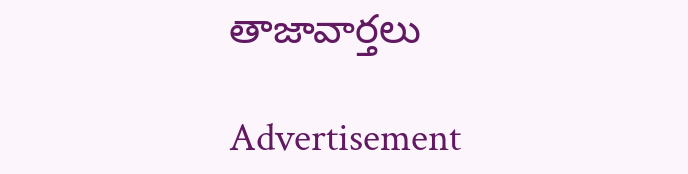తాజావార్తలు

Advertisement